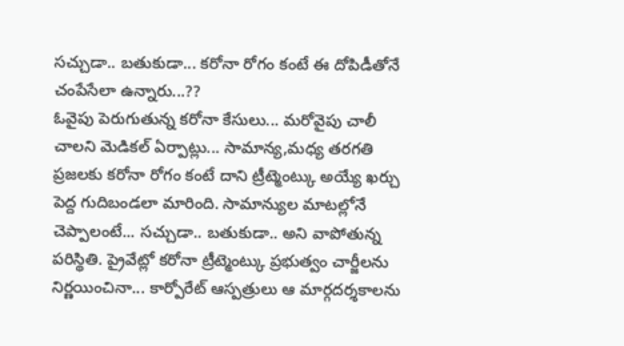సచ్చుడా.. బతుకుడా... కరోనా రోగం కంటే ఈ దోపిడీతోనే చంపేసేలా ఉన్నారు...??
ఓవైపు పెరుగుతున్న కరోనా కేసులు... మరోవైపు చాలీ చాలని మెడికల్ ఏర్పాట్లు... సామాన్య,మధ్య తరగతి ప్రజలకు కరోనా రోగం కంటే దాని ట్రీట్మెంట్కు అయ్యే ఖర్చు పెద్ద గుదిబండలా మారింది. సామాన్యుల మాటల్లోనే చెప్పాలంటే... సచ్చుడా.. బతుకుడా.. అని వాపోతున్న పరిస్థితి. ప్రైవేట్లో కరోనా ట్రీట్మెంట్కు ప్రభుత్వం చార్జీలను నిర్ణయించినా... కార్పోరేట్ ఆస్పత్రులు ఆ మార్గదర్శకాలను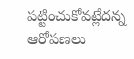పట్టించుకోవట్లేదన్న ఆరోపణలు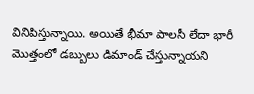వినిపిస్తున్నాయి. అయితే భీమా పాలసీ లేదా భారీ మొత్తంలో డబ్బులు డిమాండ్ చేస్తున్నాయని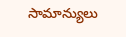సామాన్యులు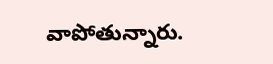వాపోతున్నారు.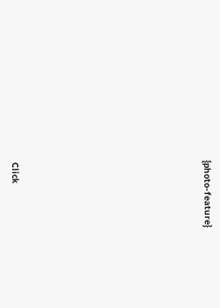{photo-feature}












Click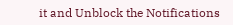it and Unblock the Notifications